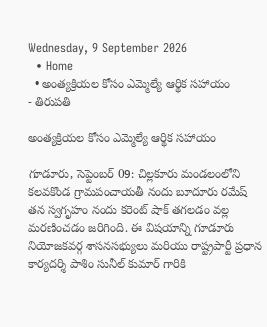Wednesday, 9 September 2026
  • Home
  • అంత్యక్రియల కోసం ఎమ్మెల్యే ఆర్థిక సహాయం
- తిరుపతి

అంత్యక్రియల కోసం ఎమ్మెల్యే ఆర్థిక సహాయం

గూడూరు, సెప్టెంబర్ 09: చిల్లకూరు మండలంలోని కలవకొండ గ్రామపంచాయతీ నందు బూదూరు రమేష్ తన స్వగృహం నందు కరెంట్ షాక్ తగలడం వల్ల మరణించడం జరిగింది. ఈ విషయాన్ని గూడూరు నియోజకవర్గ శాసనసభ్యులు మరియు రాష్ట్రపార్టీ ప్రధాన కార్యదర్శి పాశిం సునీల్ కుమార్ గారికి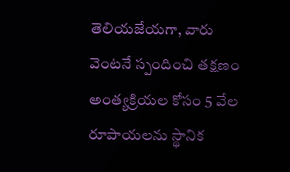తెలియజేయగా, వారు వెంటనే స్పందించి తక్షణం అంత్యక్రియల కోసం 5 వేల రూపాయలను స్థానిక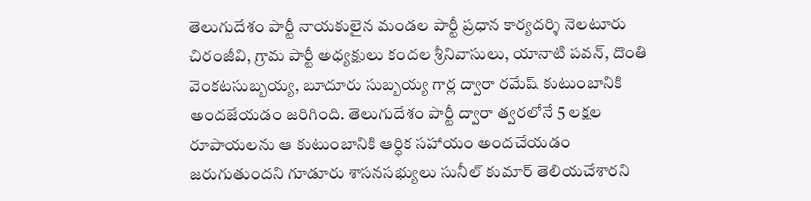తెలుగుదేశం పార్టీ నాయకులైన మండల పార్టీ ప్రధాన కార్యదర్శి నెలటూరు చిరంజీవి, గ్రామ పార్టీ అధ్యక్షులు కందల శ్రీనివాసులు, యానాటి పవన్, దొంతి వెంకటసుబ్బయ్య, బూదూరు సుబ్బయ్య గార్ల ద్వారా రమేష్ కుటుంబానికి అందజేయడం జరిగింది. తెలుగుదేశం పార్టీ ద్వారా త్వరలోనే 5 లక్షల రూపాయలను ఆ కుటుంబానికి ఆర్ధిక సహాయం అందచేయడం జరుగుతుందని గూడూరు శాసనసభ్యులు సునీల్ కుమార్ తెలియచేశారని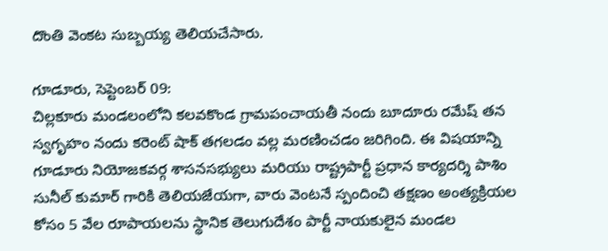దొంతి వెంకట సుబ్బయ్య తెలియచేసారు.

గూడూరు, సెప్టెంబర్ 09:
చిల్లకూరు మండలంలోని కలవకొండ గ్రామపంచాయతీ నందు బూదూరు రమేష్ తన స్వగృహం నందు కరెంట్ షాక్ తగలడం వల్ల మరణించడం జరిగింది. ఈ విషయాన్ని
గూడూరు నియోజకవర్గ శాసనసభ్యులు మరియు రాష్ట్రపార్టీ ప్రధాన కార్యదర్శి పాశిం సునీల్ కుమార్ గారికి తెలియజేయగా, వారు వెంటనే స్పందించి తక్షణం అంత్యక్రియల కోసం 5 వేల రూపాయలను స్థానిక తెలుగుదేశం పార్టీ నాయకులైన మండల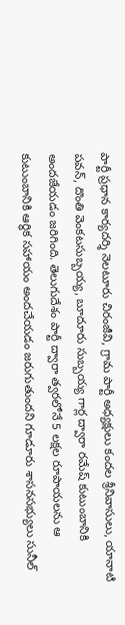పార్టీ ప్రధాన కార్యదర్శి నెలటూరు చిరంజీవి, గ్రామ పార్టీ అధ్యక్షులు కందల శ్రీనివాసులు, యానాటి పవన్, దొంతి వెంకటసుబ్బయ్య, బూదూరు సుబ్బయ్య గార్ల ద్వారా రమేష్ కుటుంబానికి అందజేయడం జరిగింది. తెలుగుదేశం పార్టీ ద్వారా త్వరలోనే 5 లక్షల రూపాయలను ఆ కుటుంబానికి ఆర్ధిక సహాయం అందచేయడం జరుగుతుందని గూడూరు శాసనసభ్యులు సునీల్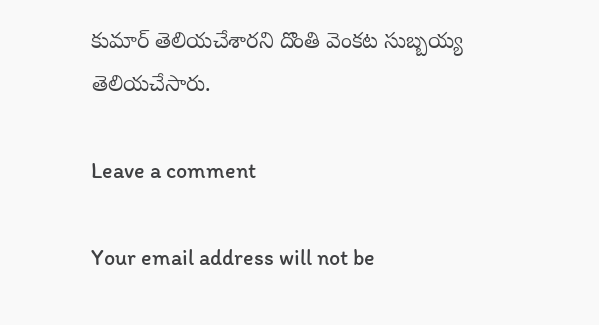కుమార్ తెలియచేశారని దొంతి వెంకట సుబ్బయ్య తెలియచేసారు.

Leave a comment

Your email address will not be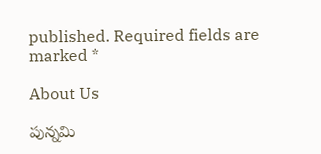published. Required fields are marked *

About Us

పున్నమి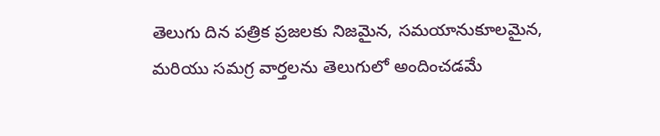తెలుగు దిన పత్రిక ప్రజలకు నిజమైన, సమయానుకూలమైన, మరియు సమగ్ర వార్తలను తెలుగులో అందించడమే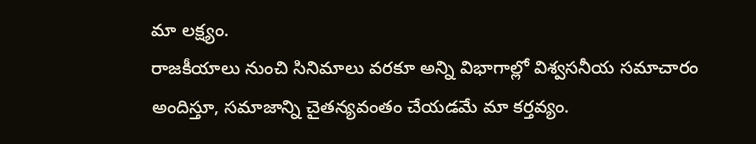మా లక్ష్యం.
రాజకీయాలు నుంచి సినిమాలు వరకూ అన్ని విభాగాల్లో విశ్వసనీయ సమాచారం అందిస్తూ, సమాజాన్ని చైతన్యవంతం చేయడమే మా కర్తవ్యం.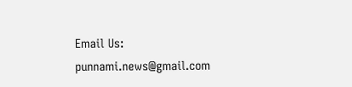Email Us: punnami.news@gmail.com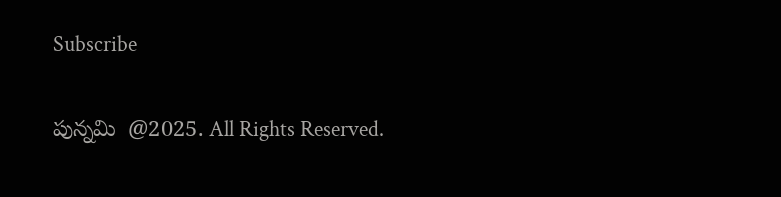Subscribe

పున్నమి  @2025. All Rights Reserved.